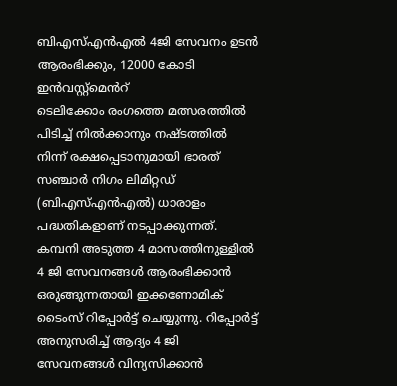ബിഎസ്എൻഎൽ 4ജി സേവനം ഉടൻ ആരംഭിക്കും, 12000 കോടി ഇൻവസ്റ്റ്മെൻറ്
ടെലിക്കോം രംഗത്തെ മത്സരത്തിൽ പിടിച്ച് നിൽക്കാനും നഷ്ടത്തിൽ നിന്ന് രക്ഷപ്പെടാനുമായി ഭാരത് സഞ്ചാർ നിഗം ലിമിറ്റഡ് (ബിഎസ്എൻഎൽ) ധാരാളം പദ്ധതികളാണ് നടപ്പാക്കുന്നത്. കമ്പനി അടുത്ത 4 മാസത്തിനുള്ളിൽ 4 ജി സേവനങ്ങൾ ആരംഭിക്കാൻ ഒരുങ്ങുന്നതായി ഇക്കണോമിക് ടൈംസ് റിപ്പോർട്ട് ചെയ്യുന്നു. റിപ്പോർട്ട് അനുസരിച്ച് ആദ്യം 4 ജി സേവനങ്ങൾ വിന്യസിക്കാൻ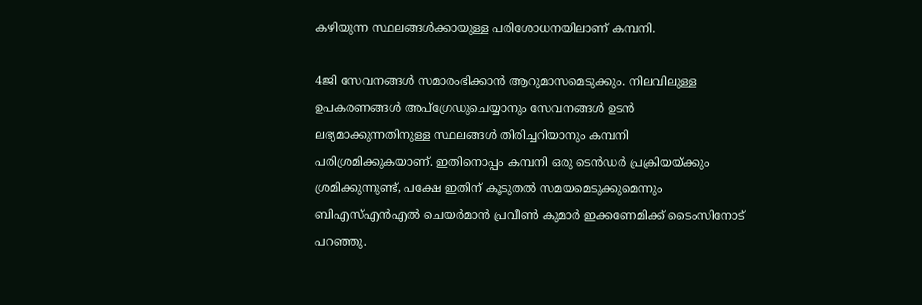കഴിയുന്ന സ്ഥലങ്ങൾക്കായുള്ള പരിശോധനയിലാണ് കമ്പനി.

4ജി സേവനങ്ങൾ സമാരംഭിക്കാൻ ആറുമാസമെടുക്കും. നിലവിലുള്ള ഉപകരണങ്ങൾ അപ്ഗ്രേഡുചെയ്യാനും സേവനങ്ങൾ ഉടൻ ലഭ്യമാക്കുന്നതിനുള്ള സ്ഥലങ്ങൾ തിരിച്ചറിയാനും കമ്പനി പരിശ്രമിക്കുകയാണ്. ഇതിനൊപ്പം കമ്പനി ഒരു ടെൻഡർ പ്രക്രിയയ്ക്കും ശ്രമിക്കുന്നുണ്ട്, പക്ഷേ ഇതിന് കൂടുതൽ സമയമെടുക്കുമെന്നും ബിഎസ്എൻഎൽ ചെയർമാൻ പ്രവീൺ കുമാർ ഇക്കണേമിക്ക് ടൈംസിനോട് പറഞ്ഞു.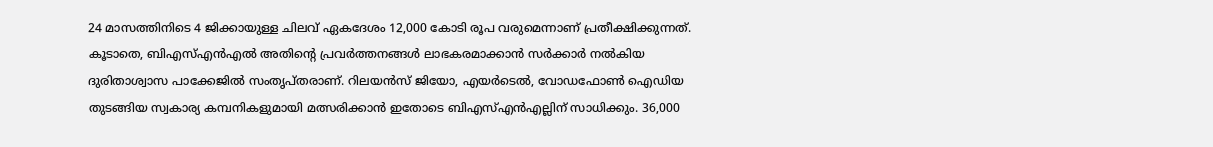24 മാസത്തിനിടെ 4 ജിക്കായുള്ള ചിലവ് ഏകദേശം 12,000 കോടി രൂപ വരുമെന്നാണ് പ്രതീക്ഷിക്കുന്നത്. കൂടാതെ, ബിഎസ്എൻഎൽ അതിന്റെ പ്രവർത്തനങ്ങൾ ലാഭകരമാക്കാൻ സർക്കാർ നൽകിയ ദുരിതാശ്വാസ പാക്കേജിൽ സംതൃപ്തരാണ്. റിലയൻസ് ജിയോ, എയർടെൽ, വോഡഫോൺ ഐഡിയ തുടങ്ങിയ സ്വകാര്യ കമ്പനികളുമായി മത്സരിക്കാൻ ഇതോടെ ബിഎസ്എൻഎല്ലിന് സാധിക്കും. 36,000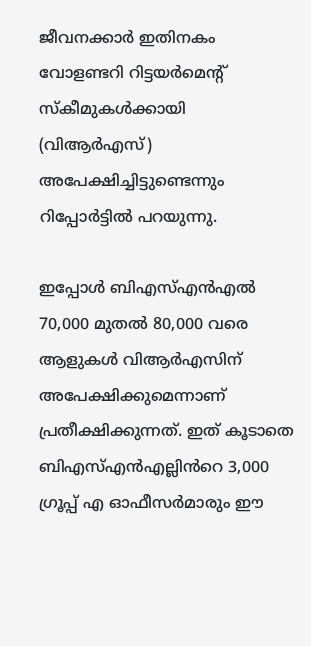ജീവനക്കാർ ഇതിനകം വോളണ്ടറി റിട്ടയർമെന്റ് സ്കീമുകൾക്കായി (വിആർഎസ്) അപേക്ഷിച്ചിട്ടുണ്ടെന്നും റിപ്പോർട്ടിൽ പറയുന്നു.

ഇപ്പോൾ ബിഎസ്എൻഎൽ 70,000 മുതൽ 80,000 വരെ ആളുകൾ വിആർഎസിന് അപേക്ഷിക്കുമെന്നാണ് പ്രതീക്ഷിക്കുന്നത്. ഇത് കൂടാതെ ബിഎസ്എൻഎല്ലിൻറെ 3,000 ഗ്രൂപ്പ് എ ഓഫീസർമാരും ഈ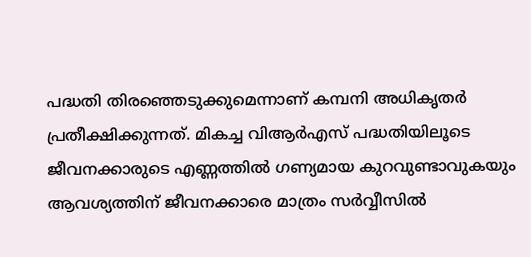പദ്ധതി തിരഞ്ഞെടുക്കുമെന്നാണ് കമ്പനി അധികൃതർ പ്രതീക്ഷിക്കുന്നത്. മികച്ച വിആർഎസ് പദ്ധതിയിലൂടെ ജീവനക്കാരുടെ എണ്ണത്തിൽ ഗണ്യമായ കുറവുണ്ടാവുകയും ആവശ്യത്തിന് ജീവനക്കാരെ മാത്രം സർവ്വീസിൽ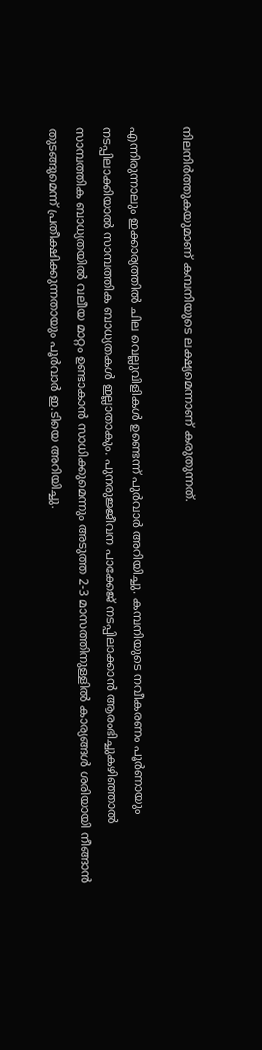നിലനിർത്തുകയുമാണ് കമ്പനിയുടെ ലക്ഷ്യമെന്നാണ് കരുതുന്നത്.

എന്നിരുന്നാലും ഇക്കാര്യത്തിൽ ചില വെല്ലുവിളികൾ ഉണ്ടെന്ന് പുർവാർ അറിയിച്ചു. കമ്പനിയുടെ നവീകരണം പൂർണായും നടപ്പിലാക്കിയാൽ സാമ്പത്തിക ബാധ്യതകൾ ഇല്ലാതാകും. പുനരുജ്ജീവന പാക്കേജ് നടപ്പിലാക്കാൻ ആരംഭിച്ചുകഴിഞ്ഞാൽ സാമ്പത്തിക ബാധ്യതയിൽ വലീയ മാറ്റം ഉണ്ടാകാൻ സാധിക്കുമെന്നും അടുത്ത 2-3 മാസത്തിനുള്ളിൽ കാര്യങ്ങൾ ശരിയായി നീങ്ങാൻ തുടങ്ങുമെന്ന് പ്രതീക്ഷിക്കുന്നതായും പൂർവാർ ഇ.ടിയെ അറിയിച്ചു.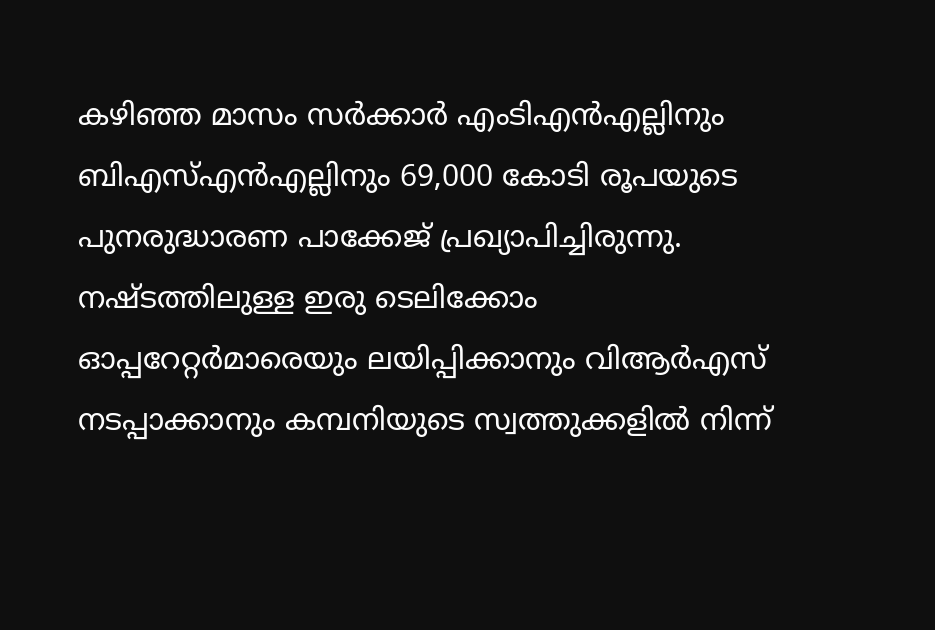കഴിഞ്ഞ മാസം സർക്കാർ എംടിഎൻഎല്ലിനും ബിഎസ്എൻഎല്ലിനും 69,000 കോടി രൂപയുടെ പുനരുദ്ധാരണ പാക്കേജ് പ്രഖ്യാപിച്ചിരുന്നു. നഷ്ടത്തിലുള്ള ഇരു ടെലിക്കോം ഓപ്പറേറ്റർമാരെയും ലയിപ്പിക്കാനും വിആർഎസ് നടപ്പാക്കാനും കമ്പനിയുടെ സ്വത്തുക്കളിൽ നിന്ന്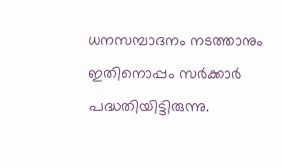ധനസമ്പാദനം നടത്താനും ഇതിനൊപ്പം സർക്കാർ പദ്ധതിയിട്ടിരുന്നു.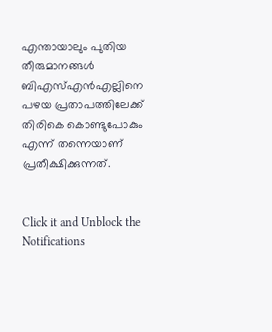എന്തായാലും പുതിയ തീരുമാനങ്ങൾ ബിഎസ്എൻഎല്ലിനെ പഴയ പ്രതാപത്തിലേക്ക് തിരികെ കൊണ്ടുപോകും എന്ന് തന്നെയാണ് പ്രതീക്ഷിക്കുന്നത്.


Click it and Unblock the Notifications